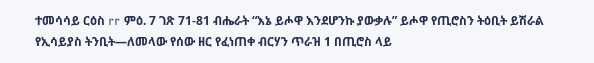ተመሳሳይ ርዕስ rr ምዕ. 7 ገጽ 71-81 ብሔራት “እኔ ይሖዋ እንደሆንኩ ያውቃሉ” ይሖዋ የጢሮስን ትዕቢት ይሽራል የኢሳይያስ ትንቢት—ለመላው የሰው ዘር የፈነጠቀ ብርሃን ጥራዝ 1 በጢሮስ ላይ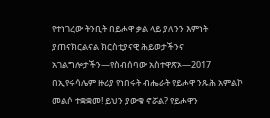የተነገረው ትንቢት በይሖዋ ቃል ላይ ያለንን እምነት ያጠናክርልናል ክርስቲያናዊ ሕይወታችንና አገልግሎታችን—የስብሰባው አስተዋጽኦ—2017 በኢየሩሳሌም ዙሪያ የነበሩት ብሔራት የይሖዋ ንጹሕ አምልኮ መልሶ ተቋቋመ! ይህን ያውቁ ኖሯል? የይሖዋን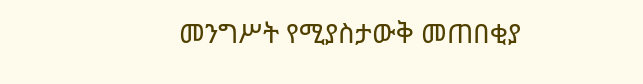መንግሥት የሚያስታውቅ መጠበቂያ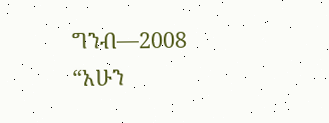ግንብ—2008 “አሁን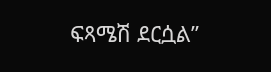ፍጻሜሽ ደርሷል”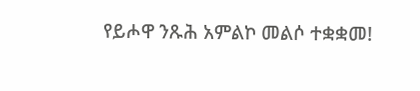የይሖዋ ንጹሕ አምልኮ መልሶ ተቋቋመ!